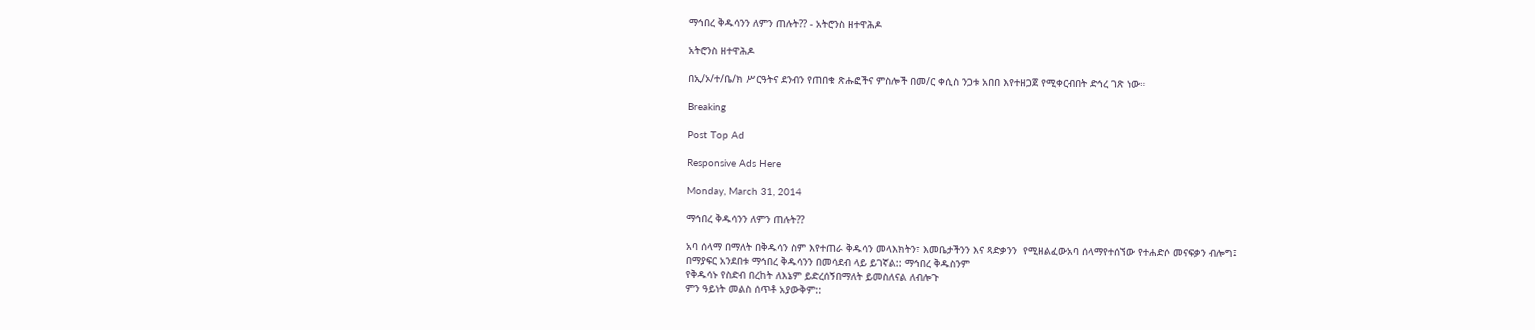ማኅበረ ቅዱሳንን ለምን ጠሉት?? - አትሮንስ ዘተዋሕዶ

አትሮንስ ዘተዋሕዶ

በኢ/ኦ/ተ/ቤ/ክ ሥርዓትና ደንብን የጠበቁ ጽሑፎችና ምስሎች በመ/ር ቀሲስ ንጋቱ አበበ እየተዘጋጀ የሚቀርብበት ድኅረ ገጽ ነው።

Breaking

Post Top Ad

Responsive Ads Here

Monday, March 31, 2014

ማኅበረ ቅዱሳንን ለምን ጠሉት??

አባ ሰላማ በማለት በቅዱሳን ስም እየተጠራ ቅዱሳን መላእክትን፣ እመቤታችንን እና ጻድቃንን  የሚዘልፈውአባ ሰላማየተሰኘው የተሐድሶ መናፍቃን ብሎግ፤
በማያፍር አንደበቱ ማኅበረ ቅዱሳንን በመሳደብ ላይ ይገኛል:: ማኅበረ ቅዱስንም
የቅዱሳኑ የስድብ በረከት ለእኔም ይድረሰኝበማለት ይመስለናል ለብሎጉ
ምን ዓይነት መልስ ሰጥቶ አያውቅም::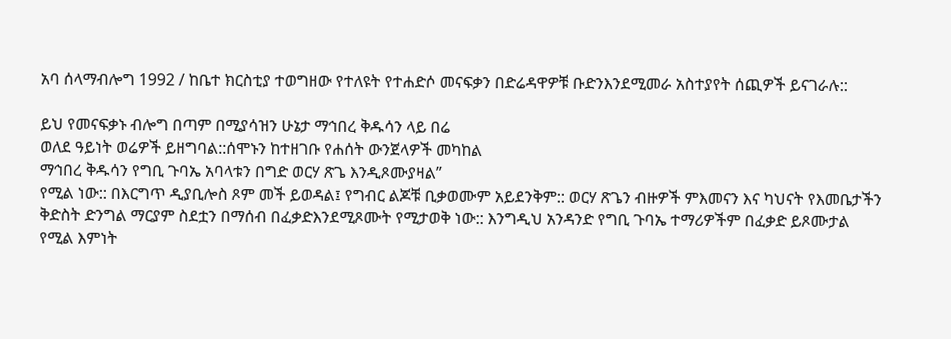አባ ሰላማብሎግ 1992 / ከቤተ ክርስቲያ ተወግዘው የተለዩት የተሐድሶ መናፍቃን በድሬዳዋዎቹ ቡድንእንደሚመራ አስተያየት ሰጪዎች ይናገራሉ::

ይህ የመናፍቃኑ ብሎግ በጣም በሚያሳዝን ሁኔታ ማኅበረ ቅዱሳን ላይ በሬ
ወለደ ዓይነት ወሬዎች ይዘግባል::ሰሞኑን ከተዘገቡ የሐሰት ውንጀላዎች መካከል
ማኅበረ ቅዱሳን የግቢ ጉባኤ አባላቱን በግድ ወርሃ ጽጌ እንዲጾሙያዛል”
የሚል ነው:: በእርግጥ ዲያቢሎስ ጾም መች ይወዳል፤ የግብር ልጆቹ ቢቃወሙም አይደንቅም:: ወርሃ ጽጌን ብዙዎች ምእመናን እና ካህናት የእመቤታችን
ቅድስት ድንግል ማርያም ስደቷን በማሰብ በፈቃድእንደሚጾሙት የሚታወቅ ነው:: እንግዲህ አንዳንድ የግቢ ጉባኤ ተማሪዎችም በፈቃድ ይጾሙታል
የሚል እምነት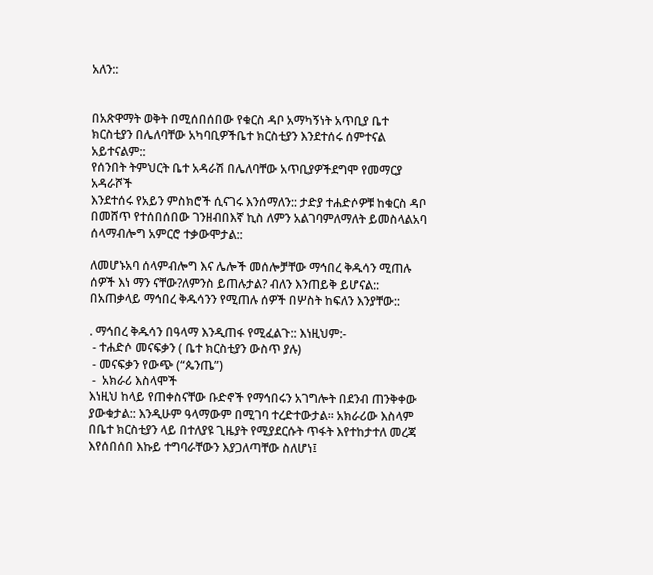አለን::


በአጽዋማት ወቅት በሚሰበሰበው የቁርስ ዳቦ አማካኝነት አጥቢያ ቤተ ክርስቲያን በሌለባቸው አካባቢዎችቤተ ክርስቲያን እንደተሰሩ ሰምተናል አይተናልም::
የሰንበት ትምህርት ቤተ አዳራሽ በሌለባቸው አጥቢያዎችደግሞ የመማርያ አዳራሾች
እንደተሰሩ የአይን ምስክሮች ሲናገሩ እንሰማለን:: ታድያ ተሐድሶዎቹ ከቁርስ ዳቦ በመሸጥ የተሰበሰበው ገንዘብበእኛ ኪስ ለምን አልገባምለማለት ይመስላልአባ ሰላማብሎግ አምርሮ ተቃውሞታል::

ለመሆኑአባ ሰላምብሎግ እና ሌሎች መሰሎቻቸው ማኅበረ ቅዱሳን ሚጠሉ ሰዎች እነ ማን ናቸው?ለምንስ ይጠሉታል? ብለን እንጠይቅ ይሆናል:: በአጠቃላይ ማኅበረ ቅዱሳንን የሚጠሉ ሰዎች በሦስት ከፍለን እንያቸው::

. ማኅበረ ቅዱሳን በዓላማ እንዲጠፋ የሚፈልጉ:: እነዚህም:-
 - ተሐድሶ መናፍቃን ( ቤተ ክርስቲያን ውስጥ ያሉ)
 - መናፍቃን የውጭ (“ጴንጤ”)
 -  አክራሪ እስላሞች
እነዚህ ከላይ የጠቀስናቸው ቡድኖች የማኅበሩን አገግሎት በደንብ ጠንቅቀው ያውቁታል:: እንዲሁም ዓላማውም በሚገባ ተረድተውታል። አክራሪው እስላም
በቤተ ክርስቲያን ላይ በተለያዩ ጊዜያት የሚያደርሱት ጥፋት እየተከታተለ መረጃ እየሰበሰበ እኩይ ተግባራቸውን እያጋለጣቸው ስለሆነ፤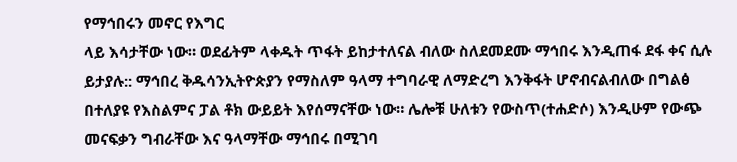የማኅበሩን መኖር የእግር
ላይ እሳታቸው ነው። ወደፊትም ላቀዱት ጥፋት ይከታተለናል ብለው ስለደመደሙ ማኅበሩ እንዲጠፋ ደፋ ቀና ሲሉ ይታያሉ:: ማኅበረ ቅዱሳንኢትዮጵያን የማስለም ዓላማ ተግባራዊ ለማድረግ እንቅፋት ሆኖብናልብለው በግልፅ በተለያዩ የእስልምና ፓል ቶክ ውይይት እየሰማናቸው ነው። ሌሎቹ ሁለቱን የውስጥ(ተሐድሶ) እንዲሁም የውጭ መናፍቃን ግብራቸው እና ዓላማቸው ማኅበሩ በሚገባ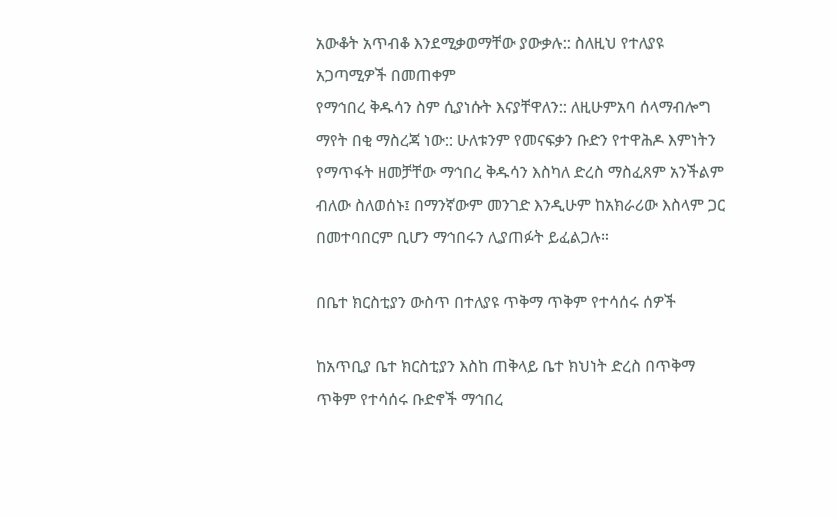አውቆት አጥብቆ እንደሚቃወማቸው ያውቃሉ:: ስለዚህ የተለያዩ አጋጣሚዎች በመጠቀም
የማኅበረ ቅዱሳን ስም ሲያነሱት እናያቸዋለን:: ለዚሁምአባ ሰላማብሎግ ማየት በቂ ማስረጃ ነው:: ሁለቱንም የመናፍቃን ቡድን የተዋሕዶ እምነትን የማጥፋት ዘመቻቸው ማኅበረ ቅዱሳን እስካለ ድረስ ማስፈጸም አንችልም ብለው ስለወሰኑ፤ በማንኛውም መንገድ እንዲሁም ከአክራሪው እስላም ጋር በመተባበርም ቢሆን ማኅበሩን ሊያጠፉት ይፈልጋሉ።

በቤተ ክርስቲያን ውስጥ በተለያዩ ጥቅማ ጥቅም የተሳሰሩ ሰዎች

ከአጥቢያ ቤተ ክርስቲያን እስከ ጠቅላይ ቤተ ክህነት ድረስ በጥቅማ ጥቅም የተሳሰሩ ቡድኖች ማኅበረ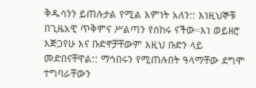ቅዱሳንን ይጠሉታል የሚል እምነት አለን:: እነዚህኞቹ በጊዜአዊ ጥቅምና ሥልጣን የሰከሩ ናችው።እነ ወይዘሮ እጅጋየሁ እና ቡድኖቻቸውም እዚህ ቡድን ላይ መድበናቸዋል:: ማኅበሩን የሚጠሉበት ዓላማቸው ደግሞ ተግባራቸውን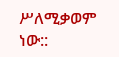ሥለሚቃወም ነው::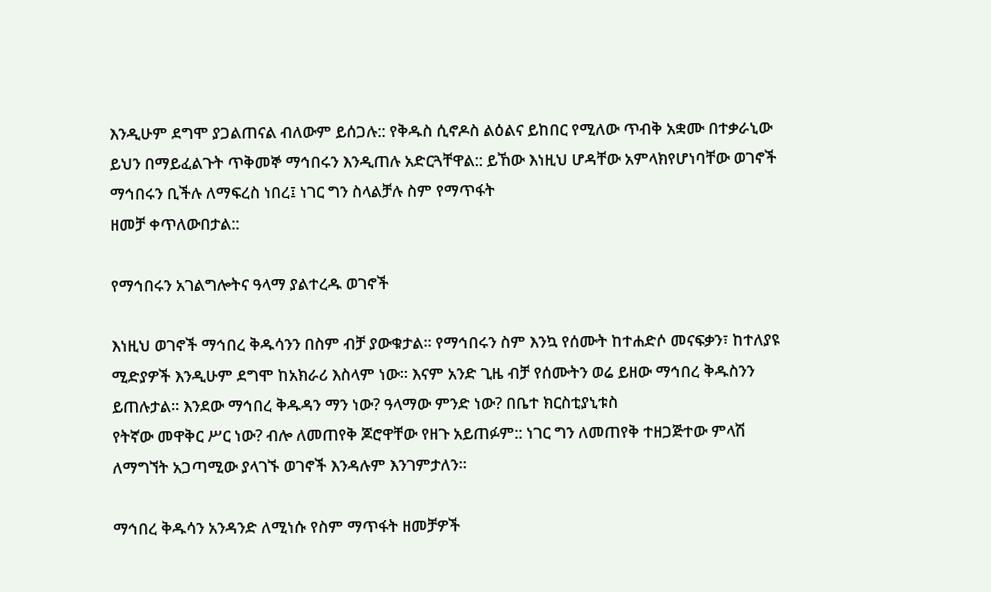እንዲሁም ደግሞ ያጋልጠናል ብለውም ይሰጋሉ:: የቅዱስ ሲኖዶስ ልዕልና ይከበር የሚለው ጥብቅ አቋሙ በተቃራኒው ይህን በማይፈልጉት ጥቅመኞ ማኅበሩን እንዲጠሉ አድርጓቸዋል:: ይኸው እነዚህ ሆዳቸው አምላክየሆነባቸው ወገኖች ማኅበሩን ቢችሉ ለማፍረስ ነበረ፤ ነገር ግን ስላልቻሉ ስም የማጥፋት
ዘመቻ ቀጥለውበታል::

የማኅበሩን አገልግሎትና ዓላማ ያልተረዱ ወገኖች

እነዚህ ወገኖች ማኅበረ ቅዱሳንን በስም ብቻ ያውቁታል። የማኅበሩን ስም እንኳ የሰሙት ከተሐድሶ መናፍቃን፣ ከተለያዩ ሚድያዎች እንዲሁም ደግሞ ከአክራሪ እስላም ነው። እናም አንድ ጊዜ ብቻ የሰሙትን ወሬ ይዘው ማኅበረ ቅዱስንን ይጠሉታል። እንደው ማኅበረ ቅዱዳን ማን ነው? ዓላማው ምንድ ነው? በቤተ ክርስቲያኒቱስ
የትኛው መዋቅር ሥር ነው? ብሎ ለመጠየቅ ጆሮዋቸው የዘጉ አይጠፉም:: ነገር ግን ለመጠየቅ ተዘጋጅተው ምላሽ ለማግኘት አጋጣሚው ያላገኙ ወገኖች እንዳሉም እንገምታለን።

ማኅበረ ቅዱሳን አንዳንድ ለሚነሱ የስም ማጥፋት ዘመቻዎች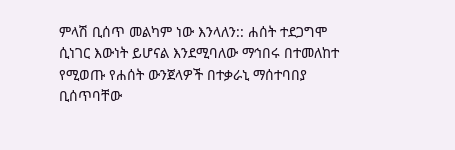ምላሽ ቢሰጥ መልካም ነው እንላለን:: ሐሰት ተደጋግሞ ሲነገር እውነት ይሆናል እንደሚባለው ማኅበሩ በተመለከተ የሚወጡ የሐሰት ውንጀላዎች በተቃራኒ ማሰተባበያ ቢሰጥባቸው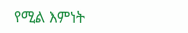የሚል እምነት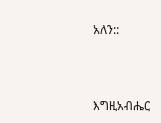አለን::



እግዚአብሔር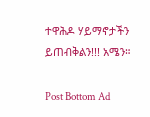ተዋሕዶ ሃይማኖታችን ይጠብቅልን!!! አሜን።

Post Bottom Ad